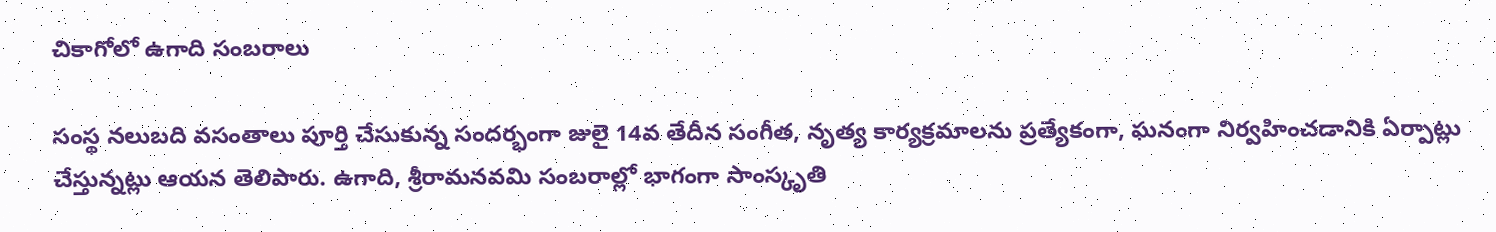చికాగోలో ఉగాది సంబరాలు

సంస్థ నలుబది వసంతాలు పూర్తి చేసుకున్న సందర్భంగా జులై 14వ తేదీన సంగీత, నృత్య కార్యక్రమాలను ప్రత్యేకంగా, ఘనంగా నిర్వహించడానికి ఏర్పాట్లు చేస్తున్నట్లు ఆయన తెలిపారు. ఉగాది, శ్రీరామనవమి సంబరాల్లో భాగంగా సాంస్కృతి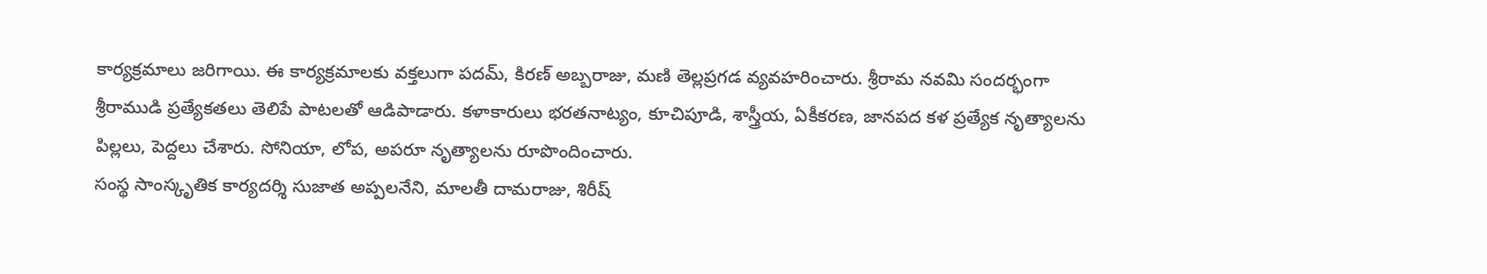కార్యక్రమాలు జరిగాయి. ఈ కార్యక్రమాలకు వక్తలుగా పదమ్, కిరణ్ అబ్బరాజు, మణి తెల్లప్రగడ వ్యవహరించారు. శ్రీరామ నవమి సందర్భంగా శ్రీరాముడి ప్రత్యేకతలు తెలిపే పాటలతో ఆడిపాడారు. కళాకారులు భరతనాట్యం, కూచిపూడి, శాస్త్రీయ, ఏకీకరణ, జానపద కళ ప్రత్యేక నృత్యాలను పిల్లలు, పెద్దలు చేశారు. సోనియా, లోప, అపరూ నృత్యాలను రూపొందించారు.
సంస్థ సాంస్కృతిక కార్యదర్శి సుజాత అప్పలనేని, మాలతీ దామరాజు, శిరీష్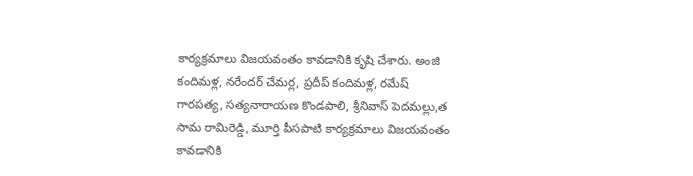కార్యక్రమాలు విజయవంతం కావడానికి కృషి చేశారు. అంజి కందిమళ్ల, నరేందర్ చేమర్ల, ప్రదీప్ కందిమళ్ల, రమేష్ గారపత్య, సత్యనారాయణ కొండపాలి, శ్రీనివాస్ పెదమల్లు,త సామ రామిరెడ్డి, మూర్తి పీసపాటి కార్యక్రమాలు విజయవంతం కావడానికి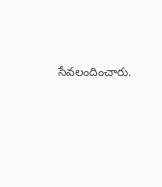సేవలందించారు.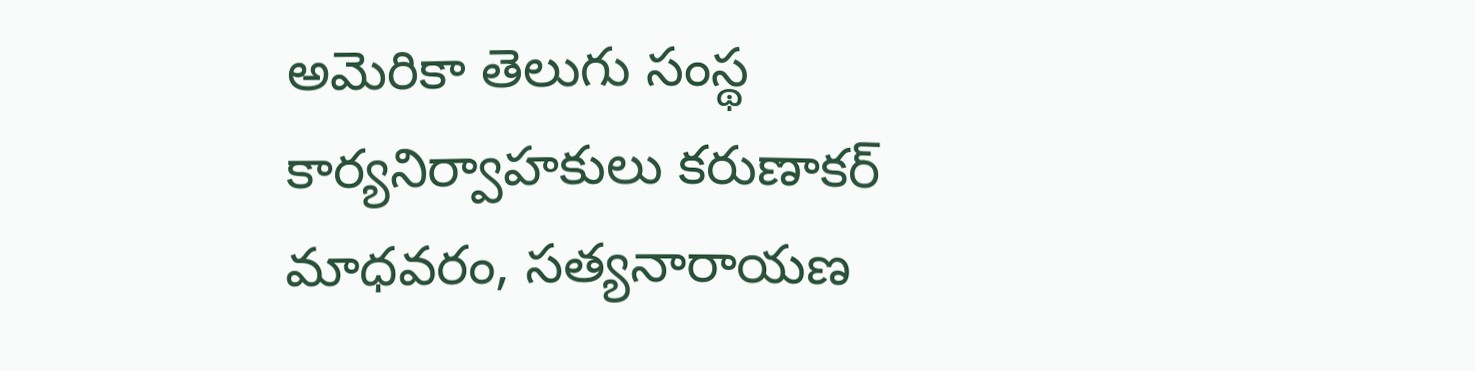అమెరికా తెలుగు సంస్థ కార్యనిర్వాహకులు కరుణాకర్ మాధవరం, సత్యనారాయణ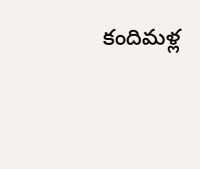కందిమళ్ల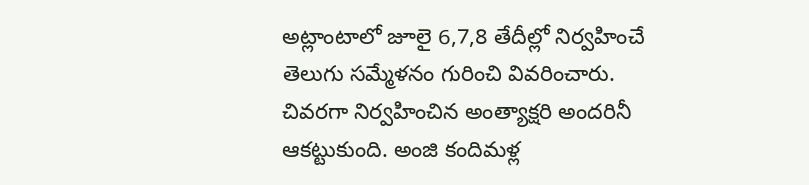అట్లాంటాలో జూలై 6,7,8 తేదీల్లో నిర్వహించే తెలుగు సమ్మేళనం గురించి వివరించారు. చివరగా నిర్వహించిన అంత్యాక్షరి అందరినీ ఆకట్టుకుంది. అంజి కందిమళ్ల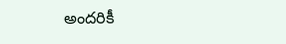అందరికీ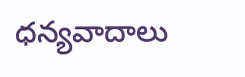ధన్యవాదాలు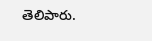తెలిపారు.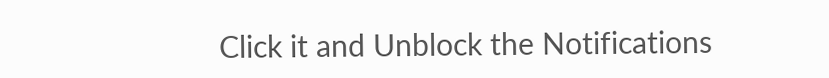Click it and Unblock the Notifications